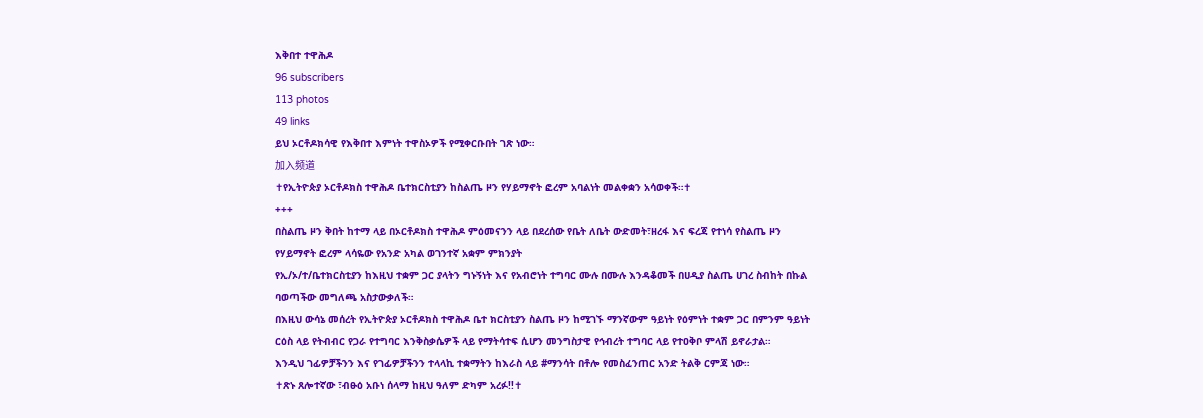እቅበተ ተዋሕዶ
96 subscribers
113 photos
49 links
ይህ ኦርቶዶክሳዊ የእቅበተ እምነት ተዋስኦዎች የሚቀርቡበት ገጽ ነው።
加入频道
✝የኢትዮጵያ ኦርቶዶክስ ተዋሕዶ ቤተክርስቲያን ከስልጤ ዞን የሃይማኖት ፎረም አባልነት መልቀቋን አሳወቀች።✝
+++
በስልጤ ዞን ቅበት ከተማ ላይ በኦርቶዶክስ ተዋሕዶ ምዕመናንን ላይ በደረሰው የቤት ለቤት ውድመት፣ዘረፋ እና ፍረጃ የተነሳ የስልጤ ዞን የሃይማኖት ፎረም ላሳዬው የአንድ አካል ወገንተኛ አቋም ምክንያት
የኢ/ኦ/ተ/ቤተክርስቲያን ከእዚህ ተቋም ጋር ያላትን ግኑኝነት እና የአብሮነት ተግባር ሙሉ በሙሉ እንዳቆመች በሀዲያ ስልጤ ሀገረ ስብከት በኩል ባወጣችው መግለጫ አስታውቃለች።
በእዚህ ውሳኔ መሰረት የኢትዮጵያ ኦርቶዶክስ ተዋሕዶ ቤተ ክርስቲያን ስልጤ ዞን ከሚገኙ ማንኛውም ዓይነት የዕምነት ተቋም ጋር በምንም ዓይነት ርዕስ ላይ የትብብር የጋራ የተግባር እንቅስቃሴዎች ላይ የማትሳተፍ ሲሆን መንግስታዊ የኅብረት ተግባር ላይ የተዐቅቦ ምላሽ ይኖራታል።
እንዲህ ገፊዎቻችንን እና የገፊዎቻችንን ተላላኪ ተቋማትን ከእራስ ላይ #ማንሳት በቶሎ የመስፈንጠር አንድ ትልቅ ርምጃ ነው።
✝ጽኑ ጸሎተኛው ፣ብፁዕ አቡነ ሰላማ ከዚህ ዓለም ድካም አረፉ!!✝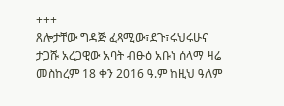+++
ጸሎታቸው ግዳጅ ፈጻሚው፣ደጉ፣ሩህሩሁና ታጋሹ አረጋዊው አባት ብፁዕ አቡነ ሰላማ ዛሬ መስከረም 18 ቀን 2016 ዓ.ም ከዚህ ዓለም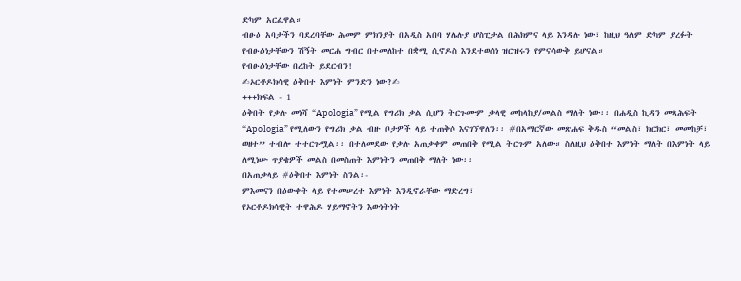ድካም አርፈዋል።
ብፁዕ አባታችን ባደረባቸው ሕመም ምክንያት በአዲስ አበባ ሃሌሉያ ሆስፒታል በሕክምና ላይ እንዳሉ ነው፣ ከዚህ ዓለም ድካም ያረፉት የብፁዕነታቸውን ሽኝት መርሐ ግብር በተመለከተ በቋሚ ሲኖዶስ እንደተወሰነ ዝርዝሩን የምናሳውቅ ይሆናል።
የብፁዕነታቸው በረከት ይደርብን!
✍ኦርቶዶክሳዊ ዕቅበተ እምነት ምንድን ነው?✍
+++ክፍል - 1
ዕቅበት የቃሉ መነሻ “Apologia” የሚል የግሪክ ቃል ሲሆን ትርጉሙም ቃላዊ መከላከያ/መልስ ማለት ነው፡፡ በሐዲስ ኪዳን መጻሕፍት “Apologia” የሚለውን የግሪክ ቃል ብዙ ቦታዎች ላይ ተጠቅሶ እናገኘዋለን፡፡ #በአማርኛው መጽሐፍ ቅዱስ “መልስ፣ ክርክር፣ መመከቻ፣ ወዘተ” ተብሎ ተተርጉሟል፡፡ በተለመደው የቃሉ አጠቃቀም መጠበቅ የሚል ትርጉም አለው። ስለዚህ ዕቅበተ እምነት ማለት በእምነት ላይ ለሚነሡ ጥያቄዎች መልስ በመስጠት እምነትን መጠበቅ ማለት ነው፡፡
በአጠቃላይ #ዕቅበተ እምነት ስንል፡-
ምእመናን በዕውቀት ላይ የተመሠረተ እምነት እንዲኖራቸው ማድረግ፣
የኦርቶዶክሳዊት ተዋሕዶ ሃይማኖትን እውነትነት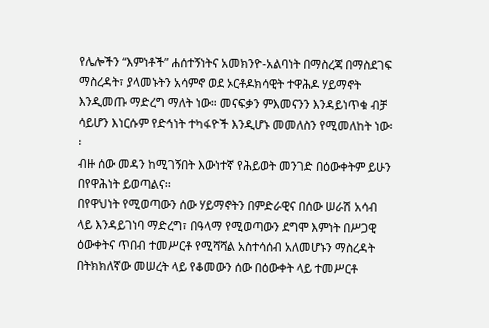የሌሎችን “እምነቶች” ሐሰተኝነትና አመክንዮ-አልባነት በማስረጃ በማስደገፍ ማስረዳት፣ ያላመኑትን አሳምኖ ወደ ኦርቶዶክሳዊት ተዋሕዶ ሃይማኖት እንዲመጡ ማድረግ ማለት ነው። መናፍቃን ምእመናንን እንዳይነጥቁ ብቻ ሳይሆን እነርሱም የድኅነት ተካፋዮች እንዲሆኑ መመለስን የሚመለከት ነው፡፡
ብዙ ሰው መዳን ከሚገኝበት እውነተኛ የሕይወት መንገድ በዕውቀትም ይሁን በየዋሕነት ይወጣልና፡፡
በየዋህነት የሚወጣውን ሰው ሃይማኖትን በምድራዊና በሰው ሠራሽ አሳብ ላይ እንዳይገነባ ማድረግ፣ በዓላማ የሚወጣውን ደግሞ እምነት በሥጋዊ ዕውቀትና ጥበብ ተመሥርቶ የሚሻሻል አስተሳሰብ አለመሆኑን ማስረዳት
በትክክለኛው መሠረት ላይ የቆመውን ሰው በዕውቀት ላይ ተመሥርቶ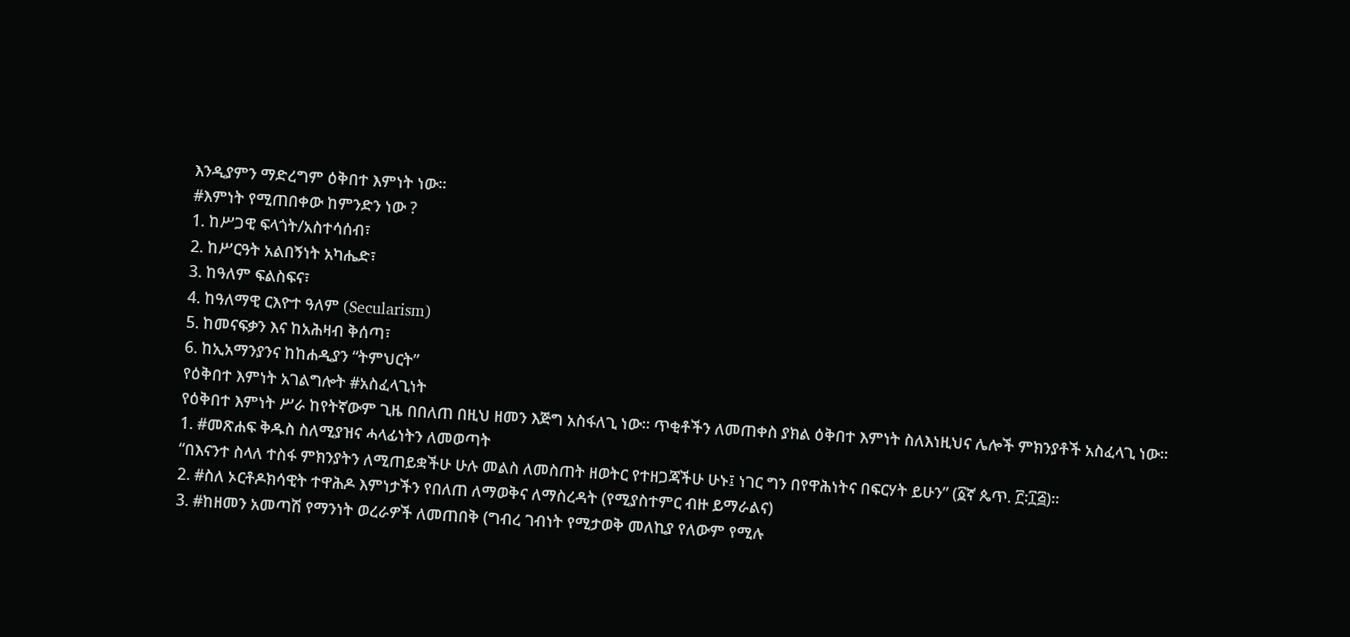እንዲያምን ማድረግም ዕቅበተ እምነት ነው፡፡
#እምነት የሚጠበቀው ከምንድን ነው ?
1. ከሥጋዊ ፍላጎት/አስተሳሰብ፣
2. ከሥርዓት አልበኝነት አካሔድ፣
3. ከዓለም ፍልስፍና፣
4. ከዓለማዊ ርእዮተ ዓለም (Secularism)
5. ከመናፍቃን እና ከአሕዛብ ቅሰጣ፣
6. ከኢአማንያንና ከከሐዲያን “ትምህርት”
የዕቅበተ እምነት አገልግሎት #አስፈላጊነት
የዕቅበተ እምነት ሥራ ከየትኛውም ጊዜ በበለጠ በዚህ ዘመን እጅግ አስፋለጊ ነው። ጥቂቶችን ለመጠቀስ ያክል ዕቅበተ እምነት ስለእነዚህና ሌሎች ምክንያቶች አስፈላጊ ነው።
1. #መጽሐፍ ቅዱስ ስለሚያዝና ሓላፊነትን ለመወጣት
“በእናንተ ስላለ ተስፋ ምክንያትን ለሚጠይቋችሁ ሁሉ መልስ ለመስጠት ዘወትር የተዘጋጃችሁ ሁኑ፤ ነገር ግን በየዋሕነትና በፍርሃት ይሁን” (፩ኛ ጴጥ. ፫፡፲፭)።
2. #ስለ ኦርቶዶክሳዊት ተዋሕዶ እምነታችን የበለጠ ለማወቅና ለማስረዳት (የሚያስተምር ብዙ ይማራልና)
3. #ከዘመን አመጣሽ የማንነት ወረራዎች ለመጠበቅ (ግብረ ገብነት የሚታወቅ መለኪያ የለውም የሚሉ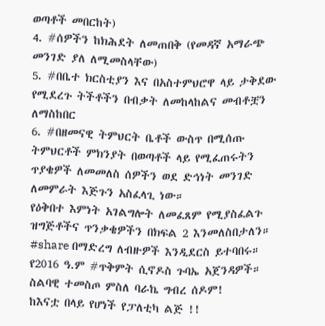ወጣቶች መበርከት)
4. #ሰዎችን ከክሕደት ለመጠበቅ (የመዳኛ አማራጭ መንገድ ያለ ለሚመስላቸው)
5. #በቤተ ክርስቲያን እና በአስተምህሮዋ ላይ ታቅደው የሚደረጉ ትችቶችን በብቃት ለመከላከልና መብቶቿን ለማስከበር
6. #በዘመናዊ ትምህርት ቤቶች ውስጥ በሚሰጡ ትምህርቶች ምክንያት በወጣቶች ላይ የሚፈጠሩትን ጥያቄዎች ለመመለስ ሰዎችን ወደ ድኅነት መንገድ ለመምራት እጅጉን አስፈላጊ ነው።
የዕቅበተ እምነት አገልግሎት ለመፈጸም የሚያስፈልጉ ዝግጅቶችና ጥንቃቄዎችን በክፍል 2 እንመለስበታለን።
#share በማድረግ ለብዙዎች እንዲደርስ ይተባበሩ።
የ2016 ዓ.ም #ጥቅምት ሲኖዶስ ጉባኤ አጀንዳዎች።
ስልባዊ ተመስጦ ምስለ ባራኬ ግብረ ሰዶም!
ከእናቷ በላይ የሆነች የፓለቲካ ልጅ !!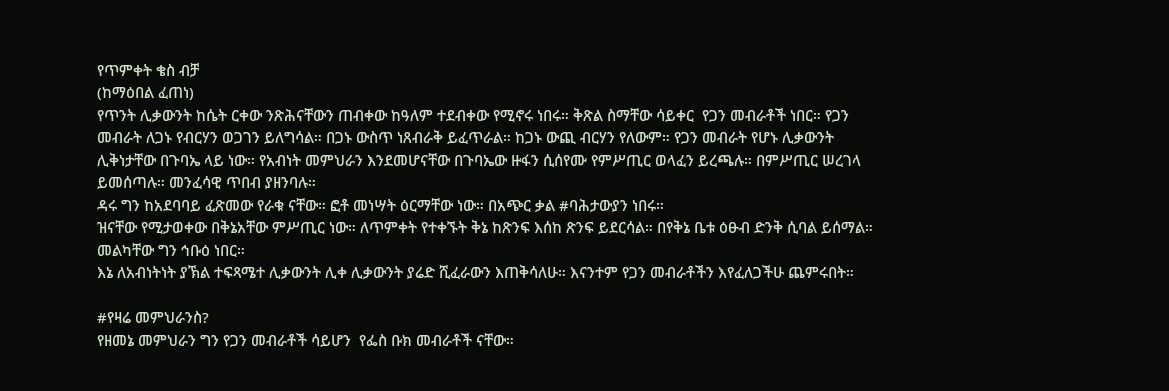የጥምቀት ቄስ ብቻ
(ከማዕበል ፈጠነ)
የጥንት ሊቃውንት ከሴት ርቀው ንጽሕናቸውን ጠብቀው ከዓለም ተደብቀው የሚኖሩ ነበሩ። ቅጽል ስማቸው ሳይቀር  የጋን መብራቶች ነበር። የጋን መብራት ለጋኑ የብርሃን ወጋገን ይለግሳል። በጋኑ ውስጥ ነጸብራቅ ይፈጥራል። ከጋኑ ውጪ ብርሃን የለውም። የጋን መብራት የሆኑ ሊቃውንት ሊቅነታቸው በጉባኤ ላይ ነው። የአብነት መምህራን እንደመሆናቸው በጉባኤው ዙፋን ሲሰየሙ የምሥጢር ወላፈን ይረጫሉ። በምሥጢር ሠረገላ ይመሰጣሉ። መንፈሳዊ ጥበብ ያዘንባሉ።
ዳሩ ግን ከአደባባይ ፈጽመው የራቁ ናቸው። ፎቶ መነሣት ዕርማቸው ነው። በአጭር ቃል #ባሕታውያን ነበሩ።
ዝናቸው የሚታወቀው በቅኔአቸው ምሥጢር ነው። ለጥምቀት የተቀኙት ቅኔ ከጽንፍ እሰከ ጽንፍ ይደርሳል። በየቅኔ ቤቱ ዕፁብ ድንቅ ሲባል ይሰማል። መልካቸው ግን ኅቡዕ ነበር።
እኔ ለአብነትነት ያኽል ተፍጻሜተ ሊቃውንት ሊቀ ሊቃውንት ያሬድ ሺፈራውን እጠቅሳለሁ። እናንተም የጋን መብራቶችን እየፈለጋችሁ ጨምሩበት።

#የዛሬ መምህራንስ?
የዘመኔ መምህራን ግን የጋን መብራቶች ሳይሆን  የፌስ ቡክ መብራቶች ናቸው።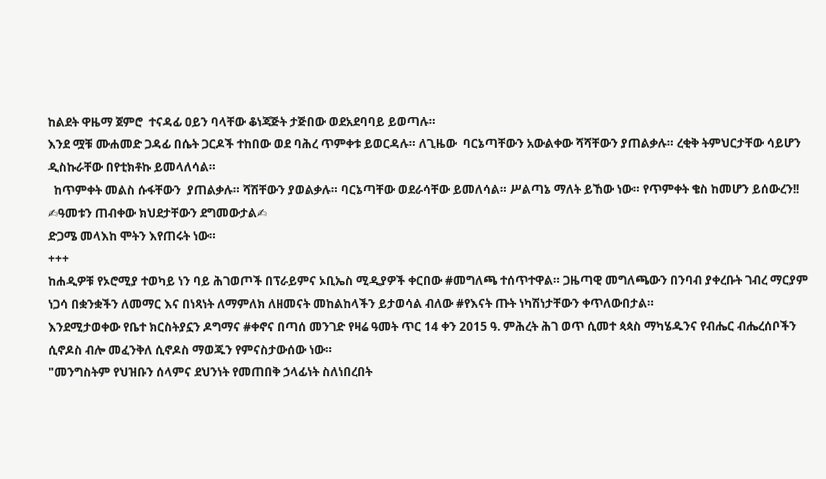ከልደት ዋዜማ ጀምሮ  ተናዳፊ ዐይን ባላቸው ቆነጃጅት ታጅበው ወደአደባባይ ይወጣሉ።
እንደ ሟቹ ሙሐመድ ጋዳፊ በሴት ጋርዶች ተከበው ወደ ባሕረ ጥምቀቱ ይወርዳሉ። ለጊዜው  ባርኔጣቸውን አውልቀው ሻሻቸውን ያጠልቃሉ። ረቂቅ ትምህርታቸው ሳይሆን ዲስኩራቸው በየቲክቶኩ ይመላለሳል።
  ከጥምቀት መልስ ሱፋቸውን  ያጠልቃሉ። ሻሽቸውን ያወልቃሉ። ባርኔጣቸው ወደራሳቸው ይመለሳል። ሥልጣኔ ማለት ይኸው ነው። የጥምቀት ቄስ ከመሆን ይሰውረን!!
✍ዓመቱን ጠብቀው ክህደታቸውን ደግመውታል✍
ድጋሜ መላእከ ሞትን እየጠሩት ነው።
+++
ከሐዲዎቹ የኦሮሚያ ተወካይ ነን ባይ ሕገወጦች በፕራይምና ኦቢኤስ ሚዲያዎች ቀርበው #መግለጫ ተሰጥተዋል። ጋዜጣዊ መግለጫውን በንባብ ያቀረቡት ገብረ ማርያም ነጋሳ በቋንቋችን ለመማር እና በነጻነት ለማምለክ ለዘመናት መከልከላችን ይታወሳል ብለው #የእናት ጡት ነካሽነታቸውን ቀጥለውበታል።
እንደሚታወቀው የቤተ ክርስትያኗን ዶግማና #ቀኖና በጣሰ መንገድ የዛሬ ዓመት ጥር 14 ቀን 2015 ዓ. ምሕረት ሕገ ወጥ ሲመተ ጳጳስ ማካሄዱንና የብሔር ብሔረሰቦችን ሲኖዶስ ብሎ መፈንቅለ ሲኖዶስ ማወጁን የምናስታውሰው ነው።
"መንግስትም የህዝቡን ሰላምና ደህንነት የመጠበቅ ኃላፊነት ስለነበረበት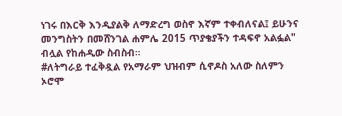ነገሩ በእርቅ እንዲያልቅ ለማድረግ ወስኖ እኛም ተቀብለናል፤ ይሁንና መንግስትን በመሸንገል ሐምሌ 2015 ጥያቄያችን ተዳፍኖ አልፏል" ብሏል የከሐዲው ስብስብ።
#ለትግራይ ተፈቅዷል የአማራም ህዝብም ሲኖዶስ አለው ስለምን ኦሮሞ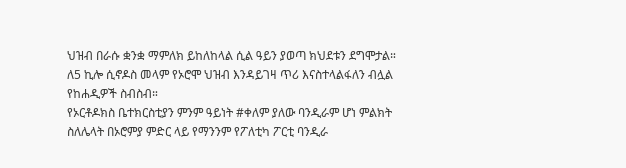ህዝብ በራሱ ቋንቋ ማምለክ ይከለከላል ሲል ዓይን ያወጣ ክህደቱን ደግሞታል። ለ5 ኪሎ ሲኖዶስ መላም የኦሮሞ ህዝብ እንዳይገዛ ጥሪ እናስተላልፋለን ብሏል የከሐዲዎች ስብስብ።
የኦርቶዶክስ ቤተክርስቲያን ምንም ዓይነት #ቀለም ያለው ባንዲራም ሆነ ምልክት ስለሌላት በኦሮምያ ምድር ላይ የማንንም የፖለቲካ ፖርቲ ባንዲራ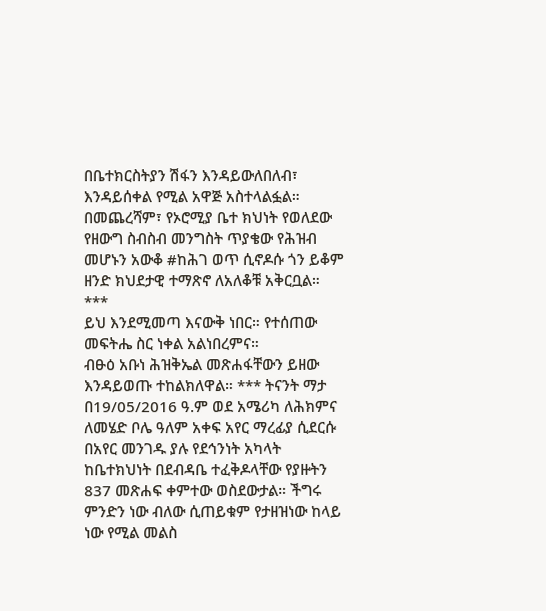በቤተክርስትያን ሽፋን እንዳይውለበለብ፣ እንዳይሰቀል የሚል አዋጅ አስተላልፏል።
በመጨረሻም፣ የኦሮሚያ ቤተ ክህነት የወለደው የዘውግ ስብስብ መንግስት ጥያቄው የሕዝብ መሆኑን አውቆ #ከሕገ ወጥ ሲኖዶሱ ጎን ይቆም ዘንድ ክህደታዊ ተማጽኖ ለአለቆቹ አቅርቧል።
***
ይህ እንደሚመጣ እናውቅ ነበር። የተሰጠው መፍትሔ ስር ነቀል አልነበረምና።
ብፁዕ አቡነ ሕዝቅኤል መጽሐፋቸውን ይዘው እንዳይወጡ ተከልክለዋል። *** ትናንት ማታ በ19/05/2016 ዓ.ም ወደ አሜሪካ ለሕክምና ለመሄድ ቦሌ ዓለም አቀፍ አየር ማረፊያ ሲደርሱ በአየር መንገዱ ያሉ የደኅንነት አካላት ከቤተክህነት በደብዳቤ ተፈቅዶላቸው የያዙትን 837 መጽሐፍ ቀምተው ወስደውታል። ችግሩ ምንድን ነው ብለው ሲጠይቁም የታዘዝነው ከላይ ነው የሚል መልስ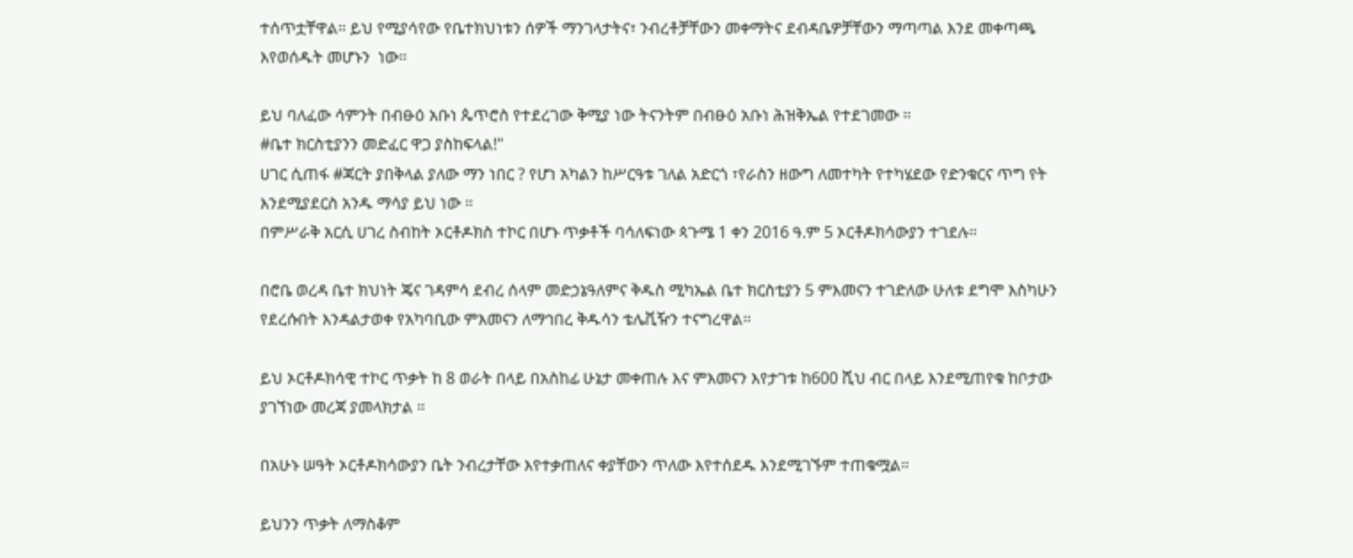ተሰጥቷቸዋል። ይህ የሚያሳየው የቤተክህነቱን ሰዎች ማንገላታትና፣ ንብረቶቻቸውን መቀማትና ደብዳቤዎቻቸውን ማጣጣል እንደ መቀጣጫ እየወሰዱት መሆኑን  ነው።

ይህ ባለፈው ሳምንት በብፁዕ አቡነ ጴጥሮስ የተደረገው ቅሚያ ነው ትናንትም በብፁዕ አቡነ ሕዝቅኤል የተደገመው ።
#ቤተ ክርስቲያንን መድፈር ዋጋ ያስከፍላል!"
ሀገር ሲጠፋ #ጃርት ያበቅላል ያለው ማን ነበር ? የሆነ አካልን ከሥርዓቱ ገለል አድርጎ ፣የራስን ዘውግ ለመተካት የተካሄደው የድንቁርና ጥግ የት እንደሚያደርስ አንዱ ማሳያ ይህ ነው ።
በምሥራቅ አርሲ ሀገረ ስብከት ኦርቶዶክስ ተኮር በሆኑ ጥቃቶች ባሳለፍነው ጳጉሜ 1 ቀን 2016 ዓ.ም 5 ኦርቶዶክሳውያን ተገደሉ።

በሮቤ ወረዳ ቤተ ክህነት ጄና ገዳምሳ ደብረ ሰላም መድኃኔዓለምና ቅዱስ ሚካኤል ቤተ ክርስቲያን 5 ምእመናን ተገድለው ሁለቱ ደግሞ እስካሁን የደረሱበት እንዳልታወቀ የአካባቢው ምእመናን ለማኅበረ ቅዱሳን ቴሌቪዥን ተናግረዋል።

ይህ ኦርቶዶክሳዊ ተኮር ጥቃት ከ 8 ወራት በላይ በአስከፊ ሁኔታ መቀጠሉ እና ምእመናን እየታገቱ ከ600 ሺህ ብር በላይ እንደሚጠየቁ ከቦታው ያገኘነው መረጃ ያመላክታል ።

በአሁኑ ሠዓት ኦርቶዶክሳውያን ቤት ንብረታቸው እየተቃጠለና ቀያቸውን ጥለው እየተሰደዱ እንደሚገኙም ተጠቁሟል።

ይህንን ጥቃት ለማስቆም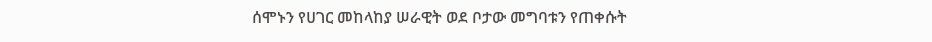ሰሞኑን የሀገር መከላከያ ሠራዊት ወደ ቦታው መግባቱን የጠቀሱት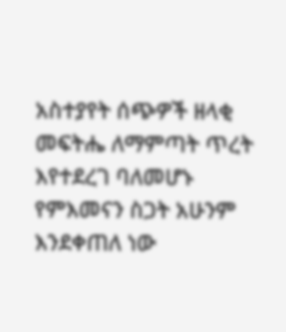አስተያየት ሰጭዎች ዘላቂ መፍትሔ ለማምጣት ጥረት እየተደረገ ባለመሆኑ የምእመናን ስጋት አሁንም እንደቀጠለ ነው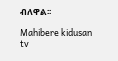ብለዋል፡፡

Mahibere kidusan tv